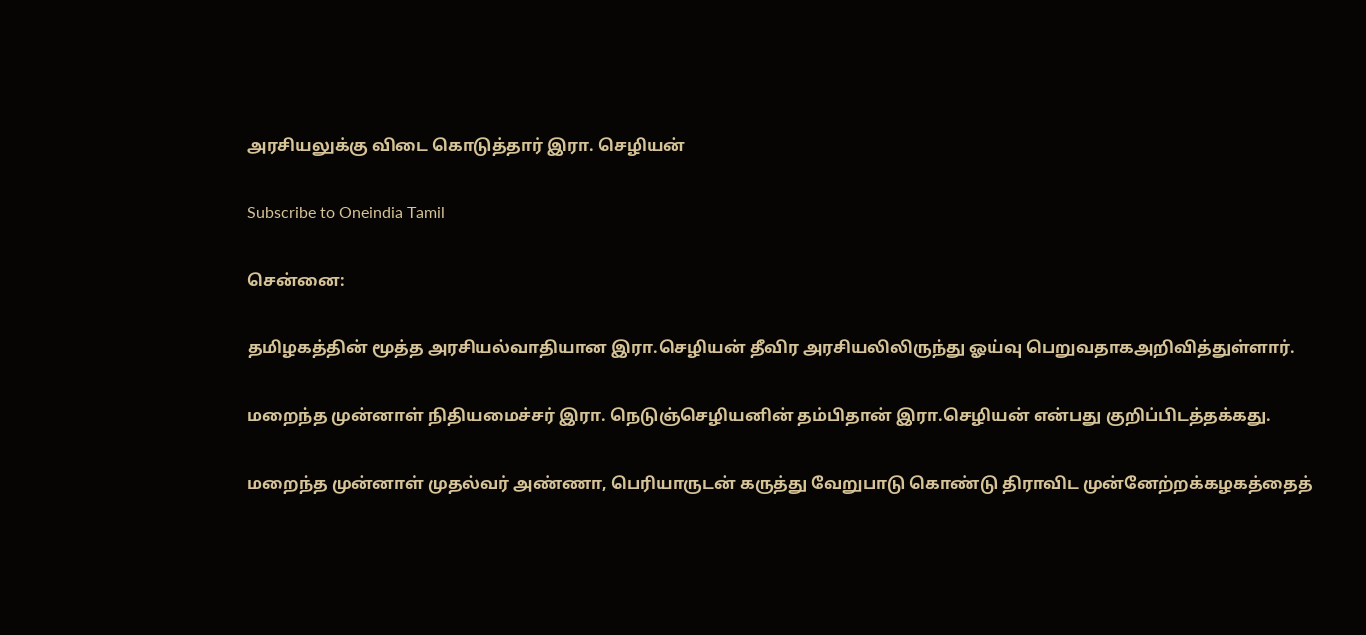அரசியலுக்கு விடை கொடுத்தார் இரா. செழியன்

Subscribe to Oneindia Tamil

சென்னை:

தமிழகத்தின் மூத்த அரசியல்வாதியான இரா.செழியன் தீவிர அரசியலிலிருந்து ஓய்வு பெறுவதாகஅறிவித்துள்ளார்.

மறைந்த முன்னாள் நிதியமைச்சர் இரா. நெடுஞ்செழியனின் தம்பிதான் இரா.செழியன் என்பது குறிப்பிடத்தக்கது.

மறைந்த முன்னாள் முதல்வர் அண்ணா, பெரியாருடன் கருத்து வேறுபாடு கொண்டு திராவிட முன்னேற்றக்கழகத்தைத்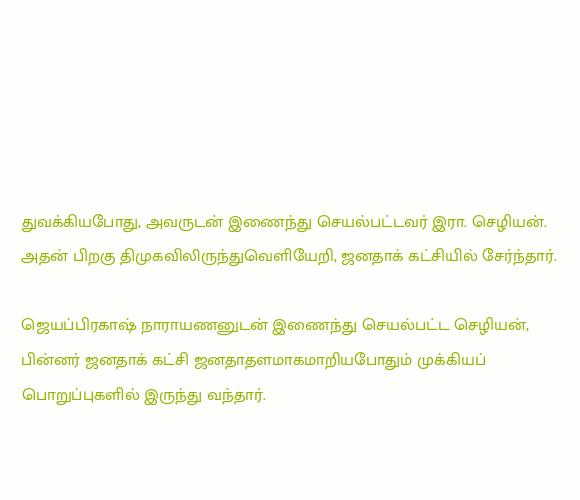துவக்கியபோது, அவருடன் இணைந்து செயல்பட்டவர் இரா. செழியன். அதன் பிறகு திமுகவிலிருந்துவெளியேறி, ஜனதாக் கட்சியில் சேர்ந்தார்.

ஜெயப்பிரகாஷ் நாராயணனுடன் இணைந்து செயல்பட்ட செழியன், பின்னர் ஜனதாக் கட்சி ஜனதாதளமாகமாறியபோதும் முக்கியப் பொறுப்புகளில் இருந்து வந்தார்.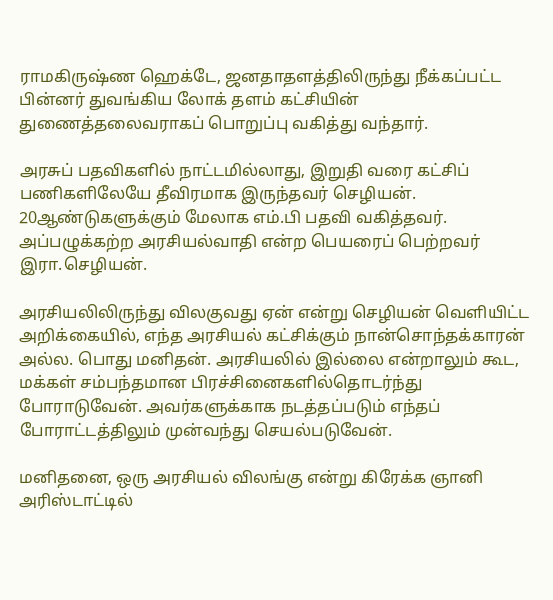ராமகிருஷ்ண ஹெக்டே, ஜனதாதளத்திலிருந்து நீக்கப்பட்ட பின்னர் துவங்கிய லோக் தளம் கட்சியின் துணைத்தலைவராகப் பொறுப்பு வகித்து வந்தார்.

அரசுப் பதவிகளில் நாட்டமில்லாது, இறுதி வரை கட்சிப் பணிகளிலேயே தீவிரமாக இருந்தவர் செழியன். 20ஆண்டுகளுக்கும் மேலாக எம்.பி பதவி வகித்தவர். அப்பழுக்கற்ற அரசியல்வாதி என்ற பெயரைப் பெற்றவர் இரா.செழியன்.

அரசியலிலிருந்து விலகுவது ஏன் என்று செழியன் வெளியிட்ட அறிக்கையில், எந்த அரசியல் கட்சிக்கும் நான்சொந்தக்காரன் அல்ல. பொது மனிதன். அரசியலில் இல்லை என்றாலும் கூட, மக்கள் சம்பந்தமான பிரச்சினைகளில்தொடர்ந்து போராடுவேன். அவர்களுக்காக நடத்தப்படும் எந்தப் போராட்டத்திலும் முன்வந்து செயல்படுவேன்.

மனிதனை, ஒரு அரசியல் விலங்கு என்று கிரேக்க ஞானி அரிஸ்டாட்டில்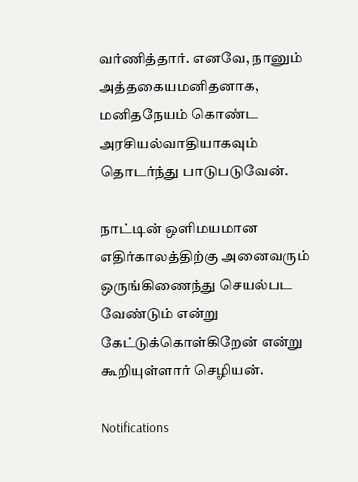வர்ணித்தார். எனவே, நானும் அத்தகையமனிதனாக, மனிதநேயம் கொண்ட அரசியல்வாதியாகவும் தொடர்ந்து பாடுபடுவேன்.

நாட்டின் ஒளிமயமான எதிர்காலத்திற்கு அனைவரும் ஒருங்கிணைந்து செயல்பட வேண்டும் என்று கேட்டுக்கொள்கிறேன் என்று கூறியுள்ளார் செழியன்.

Notifications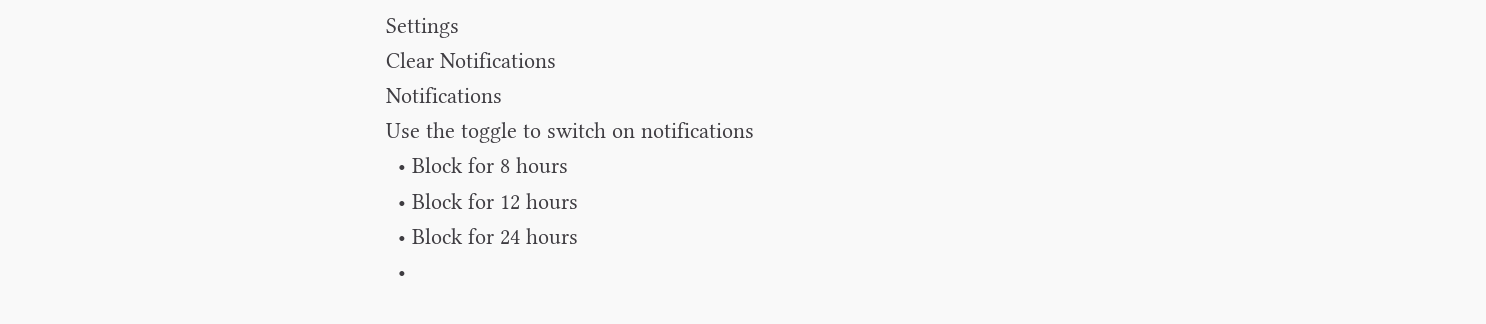Settings
Clear Notifications
Notifications
Use the toggle to switch on notifications
  • Block for 8 hours
  • Block for 12 hours
  • Block for 24 hours
  •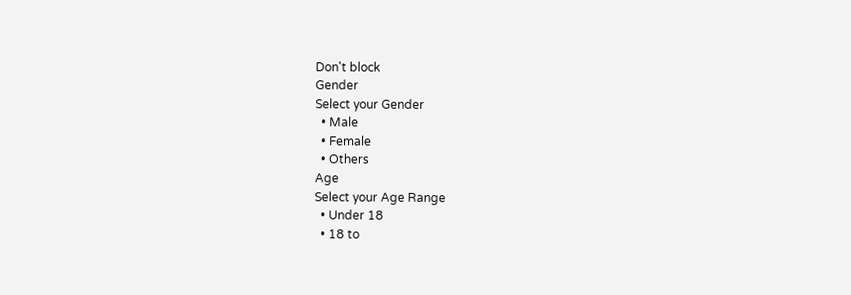Don't block
Gender
Select your Gender
  • Male
  • Female
  • Others
Age
Select your Age Range
  • Under 18
  • 18 to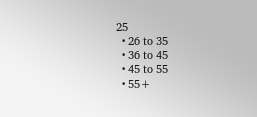25
  • 26 to 35
  • 36 to 45
  • 45 to 55
  • 55+